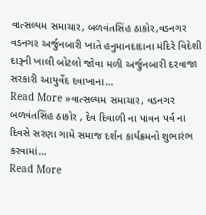વાત્સલ્યમ સમાચાર, બળવંતસિંહ ઠાકોર,વડનગર વડનગર અર્જુનબારી ખાતે હનુમાનદાદાના મંદિરે વિદેશી દારૂની ખાલી બોટલો જોવા મળી અર્જુનબારી દરવાજા સરકારી આયુર્વેદ દવાખાના…
Read More »વાત્સલ્યમ સમાચાર, વડનગર બળવંતસિંહ ઠાકોર , દેવ દિવાળી ના પાવન પર્વ ના દિવસે સરણા ગામે સમાજ દર્શન કાર્યક્રમનો શુભારંભ કરવામાં…
Read More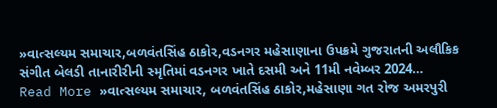»વાત્સલ્યમ સમાચાર,બળવંતસિંહ ઠાકોર,વડનગર મહેસાણાના ઉપક્રમે ગુજરાતની અલૌકિક સંગીત બેલડી તાનારીરીની સ્મૃતિમાં વડનગર ખાતે દસમી અને 11મી નવેમ્બર 2024…
Read More »વાત્સલ્યમ સમાચાર, બળવંતસિંહ ઠાકોર,મહેસાણા ગત રોજ અમરપુરી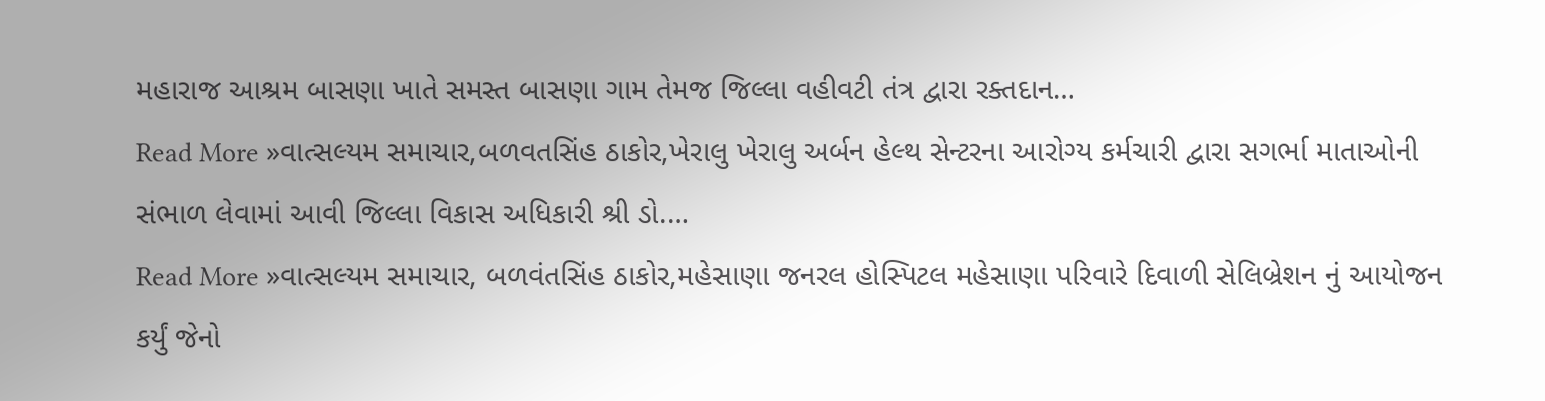મહારાજ આશ્રમ બાસણા ખાતે સમસ્ત બાસણા ગામ તેમજ જિલ્લા વહીવટી તંત્ર દ્વારા રક્તદાન…
Read More »વાત્સલ્યમ સમાચાર,બળવતસિંહ ઠાકોર,ખેરાલુ ખેરાલુ અર્બન હેલ્થ સેન્ટરના આરોગ્ય કર્મચારી દ્વારા સગર્ભા માતાઓની સંભાળ લેવામાં આવી જિલ્લા વિકાસ અધિકારી શ્રી ડો.…
Read More »વાત્સલ્યમ સમાચાર, બળવંતસિંહ ઠાકોર,મહેસાણા જનરલ હોસ્પિટલ મહેસાણા પરિવારે દિવાળી સેલિબ્રેશન નું આયોજન કર્યું જેનો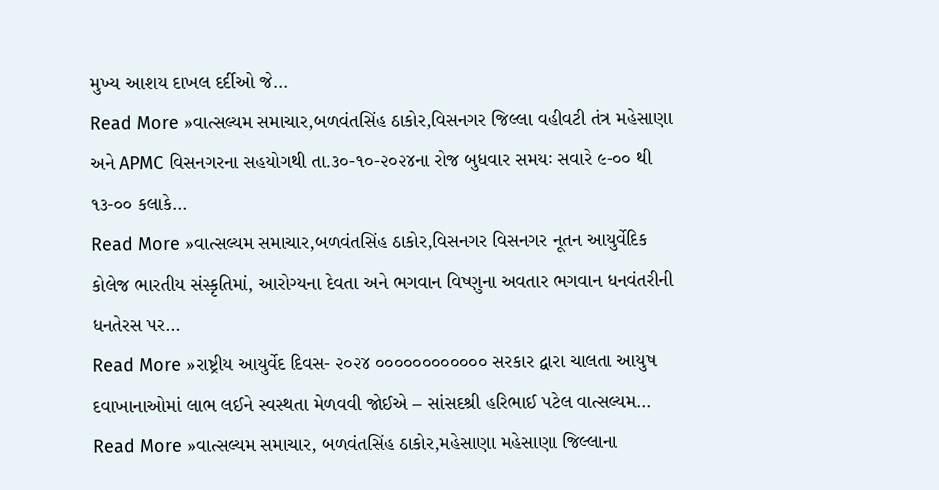મુખ્ય આશય દાખલ દર્દીઓ જે…
Read More »વાત્સલ્યમ સમાચાર,બળવંતસિંહ ઠાકોર,વિસનગર જિલ્લા વહીવટી તંત્ર મહેસાણા અને APMC વિસનગરના સહયોગથી તા.૩૦-૧૦-૨૦૨૪ના રોજ બુધવાર સમયઃ સવારે ૯-૦૦ થી ૧૩-૦૦ કલાકે…
Read More »વાત્સલ્યમ સમાચાર,બળવંતસિંહ ઠાકોર,વિસનગર વિસનગર નૂતન આયુર્વેદિક કોલેજ ભારતીય સંસ્કૃતિમાં, આરોગ્યના દેવતા અને ભગવાન વિષ્ણુના અવતાર ભગવાન ધનવંતરીની ધનતેરસ પર…
Read More »રાષ્ટ્રીય આયુર્વેદ દિવસ- ૨૦૨૪ ૦૦૦૦૦૦૦૦૦૦૦૦ સરકાર દ્વારા ચાલતા આયુષ દવાખાનાઓમાં લાભ લઈને સ્વસ્થતા મેળવવી જોઈએ – સાંસદશ્રી હરિભાઈ પટેલ વાત્સલ્યમ…
Read More »વાત્સલ્યમ સમાચાર, બળવંતસિંહ ઠાકોર,મહેસાણા મહેસાણા જિલ્લાના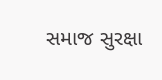સમાજ સુરક્ષા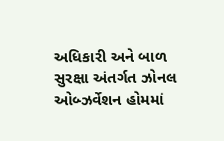અધિકારી અને બાળ સુરક્ષા અંતર્ગત ઝોનલ ઓબ્ઝર્વેશન હોમમાં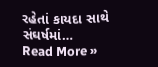રહેતાં કાયદા સાથે સંઘર્ષમાં…
Read More »